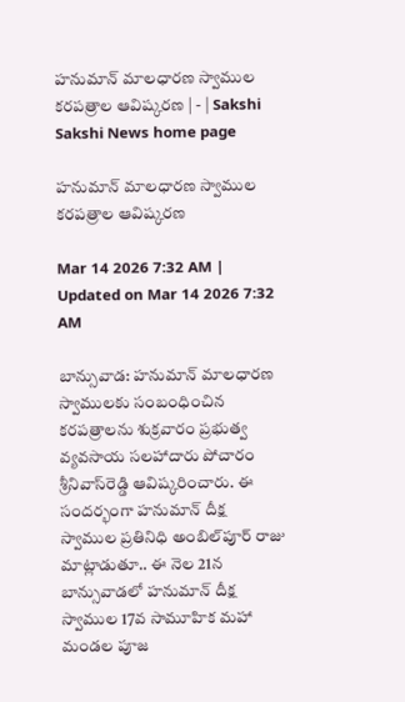హనుమాన్‌ మాలధారణ స్వాముల కరపత్రాల ఆవిష్కరణ | - | Sakshi
Sakshi News home page

హనుమాన్‌ మాలధారణ స్వాముల కరపత్రాల ఆవిష్కరణ

Mar 14 2026 7:32 AM | Updated on Mar 14 2026 7:32 AM

బాన్సువాడ: హనుమాన్‌ మాలధారణ స్వాములకు సంబంధించిన కరపత్రాలను శుక్రవారం ప్రభుత్వ వ్యవసాయ సలహాదారు పోచారం శ్రీనివాస్‌రెడ్డి ఆవిష్కరించారు. ఈ సందర్భంగా హనుమాన్‌ దీక్ష స్వాముల ప్రతినిధి అంబిల్‌పూర్‌ రాజు మాట్లాడుతూ.. ఈ నెల 21న బాన్సువాడలో హనుమాన్‌ దీక్ష స్వాముల 17వ సామూహిక మహా మండల పూజ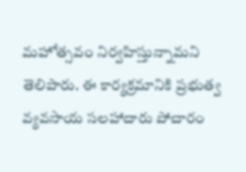మహోత్సవం నిర్వహిస్తున్నామని తెలిపారు. ఈ కార్యక్రమానికి ప్రభుత్వ వ్యవసాయ సలహాదారు పోచారం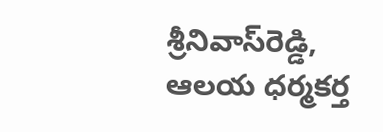శ్రీనివాస్‌రెడ్డి, ఆలయ ధర్మకర్త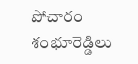పోచారం శంభూరెడ్డిలు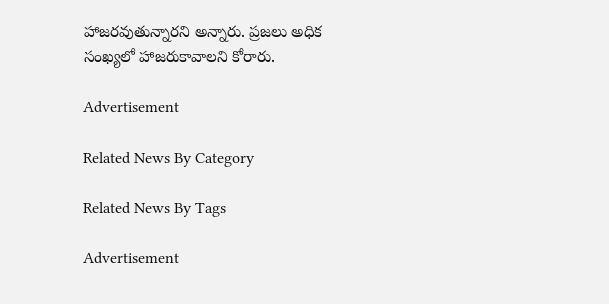హాజరవుతున్నారని అన్నారు. ప్రజలు అధిక సంఖ్యలో హాజరుకావాలని కోరారు.

Advertisement

Related News By Category

Related News By Tags

Advertisement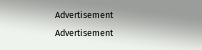Advertisement
Advertisement